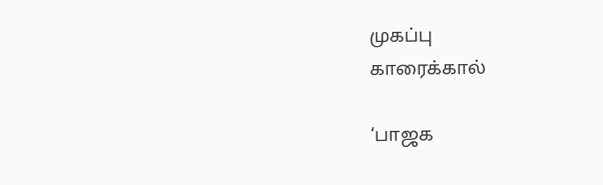முகப்பு
காரைக்கால்

‘பாஜக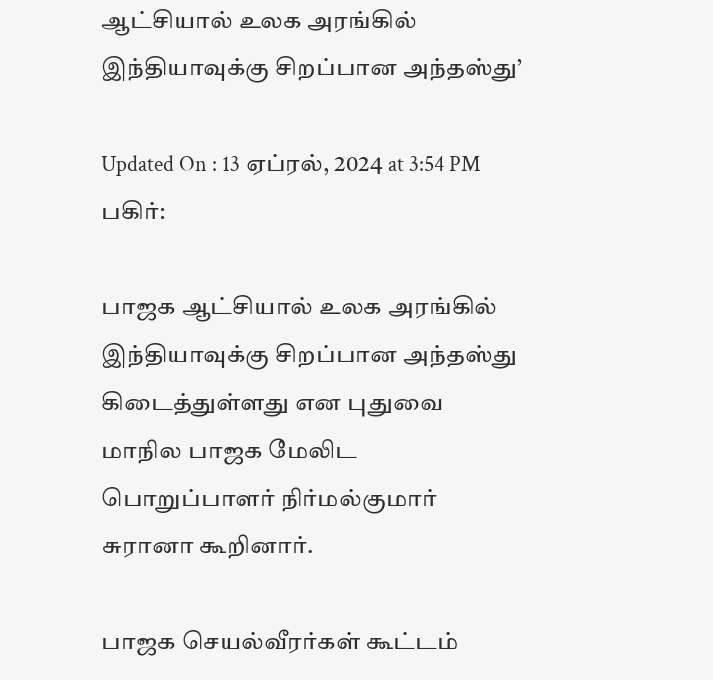ஆட்சியால் உலக அரங்கில் இந்தியாவுக்கு சிறப்பான அந்தஸ்து’

Updated On : 13 ஏப்ரல், 2024 at 3:54 PM
பகிர்:

பாஜக ஆட்சியால் உலக அரங்கில் இந்தியாவுக்கு சிறப்பான அந்தஸ்து கிடைத்துள்ளது என புதுவை மாநில பாஜக மேலிட பொறுப்பாளர் நிர்மல்குமார் சுரானா கூறினார்.

பாஜக செயல்வீரர்கள் கூட்டம்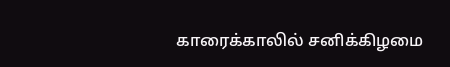காரைக்காலில் சனிக்கிழமை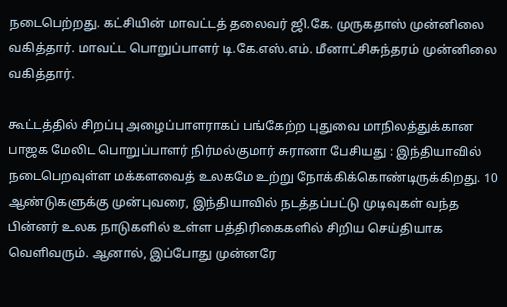நடைபெற்றது. கட்சியின் மாவட்டத் தலைவர் ஜி.கே. முருகதாஸ் முன்னிலை வகித்தார். மாவட்ட பொறுப்பாளர் டி.கே.எஸ்.எம். மீனாட்சிசுந்தரம் முன்னிலை வகித்தார்.

கூட்டத்தில் சிறப்பு அழைப்பாளராகப் பங்கேற்ற புதுவை மாநிலத்துக்கான பாஜக மேலிட பொறுப்பாளர் நிர்மல்குமார் சுரானா பேசியது : இந்தியாவில் நடைபெறவுள்ள மக்களவைத் உலகமே உற்று நோக்கிக்கொண்டிருக்கிறது. 10 ஆண்டுகளுக்கு முன்புவரை, இந்தியாவில் நடத்தப்பட்டு முடிவுகள் வந்த பின்னர் உலக நாடுகளில் உள்ள பத்திரிகைகளில் சிறிய செய்தியாக வெளிவரும். ஆனால், இப்போது முன்னரே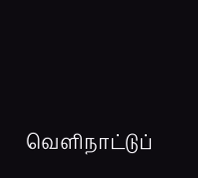வெளிநாட்டுப்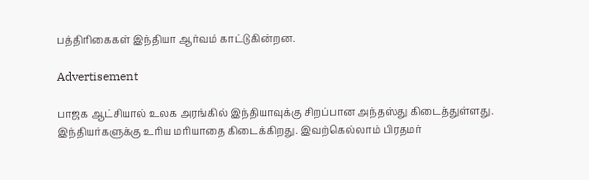பத்திரிகைகள் இந்தியா ஆர்வம் காட்டுகின்றன.

Advertisement

பாஜக ஆட்சியால் உலக அரங்கில் இந்தியாவுக்கு சிறப்பான அந்தஸ்து கிடைத்துள்ளது. இந்தியர்களுக்கு உரிய மரியாதை கிடைக்கிறது. இவற்கெல்லாம் பிரதமர்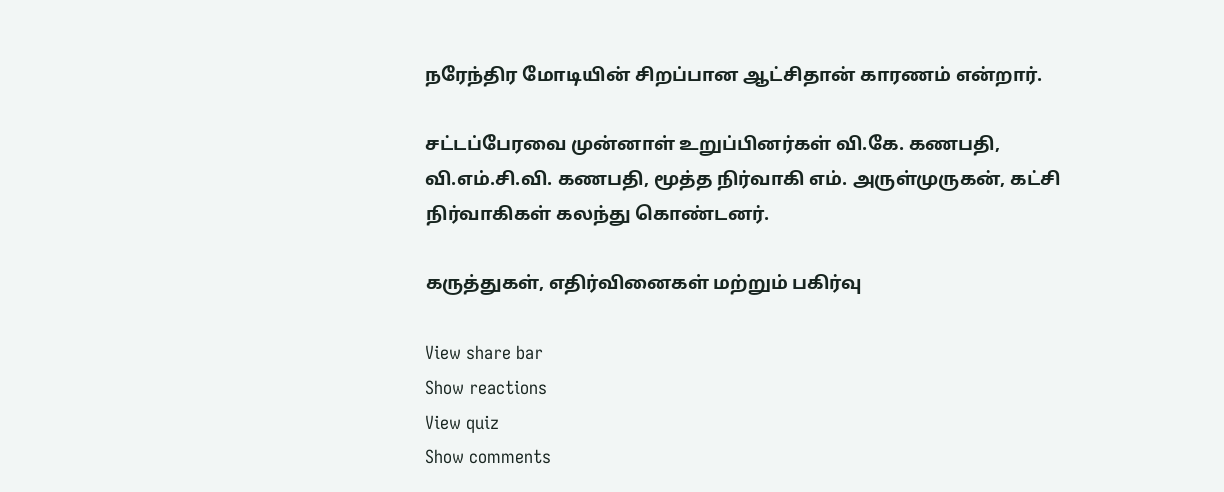நரேந்திர மோடியின் சிறப்பான ஆட்சிதான் காரணம் என்றார்.

சட்டப்பேரவை முன்னாள் உறுப்பினர்கள் வி.கே. கணபதி, வி.எம்.சி.வி. கணபதி, மூத்த நிர்வாகி எம். அருள்முருகன், கட்சி நிர்வாகிகள் கலந்து கொண்டனர்.

கருத்துகள், எதிர்வினைகள் மற்றும் பகிர்வு

View share bar
Show reactions
View quiz
Show comments